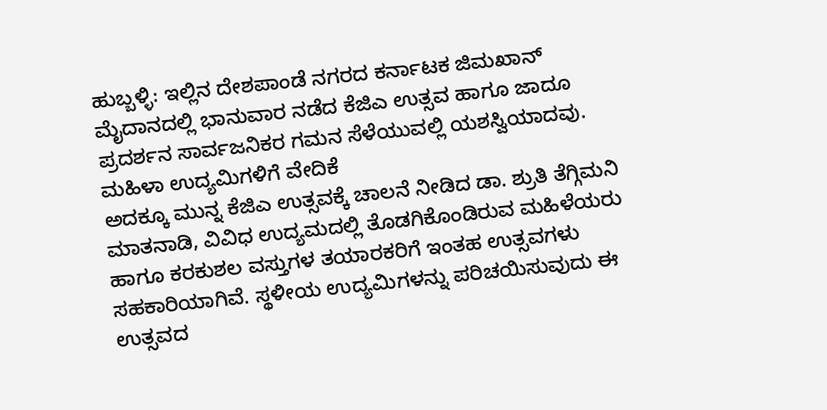ಹುಬ್ಬಳ್ಳಿ: ಇಲ್ಲಿನ ದೇಶಪಾಂಡೆ ನಗರದ ಕರ್ನಾಟಕ ಜಿಮಖಾನ್ ಮೈದಾನದಲ್ಲಿ ಭಾನುವಾರ ನಡೆದ ಕೆಜಿಎ ಉತ್ಸವ ಹಾಗೂ ಜಾದೂ ಪ್ರದರ್ಶನ ಸಾರ್ವಜನಿಕರ ಗಮನ ಸೆಳೆಯುವಲ್ಲಿ ಯಶಸ್ವಿಯಾದವು.
ಮಹಿಳಾ ಉದ್ಯಮಿಗಳಿಗೆ ವೇದಿಕೆ
ಅದಕ್ಕೂ ಮುನ್ನ ಕೆಜಿಎ ಉತ್ಸವಕ್ಕೆ ಚಾಲನೆ ನೀಡಿದ ಡಾ. ಶ್ರುತಿ ತೆಗ್ಗಿಮನಿ ಮಾತನಾಡಿ, ವಿವಿಧ ಉದ್ಯಮದಲ್ಲಿ ತೊಡಗಿಕೊಂಡಿರುವ ಮಹಿಳೆಯರು ಹಾಗೂ ಕರಕುಶಲ ವಸ್ತುಗಳ ತಯಾರಕರಿಗೆ ಇಂತಹ ಉತ್ಸವಗಳು ಸಹಕಾರಿಯಾಗಿವೆ. ಸ್ಥಳೀಯ ಉದ್ಯಮಿಗಳನ್ನು ಪರಿಚಯಿಸುವುದು ಈ ಉತ್ಸವದ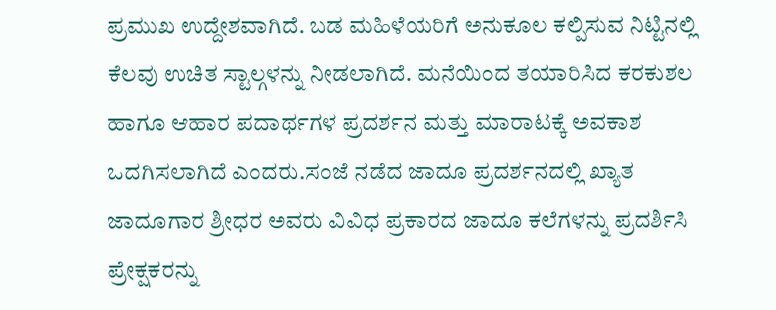ಪ್ರಮುಖ ಉದ್ದೇಶವಾಗಿದೆ. ಬಡ ಮಹಿಳೆಯರಿಗೆ ಅನುಕೂಲ ಕಲ್ಪಿಸುವ ನಿಟ್ಟಿನಲ್ಲಿ ಕೆಲವು ಉಚಿತ ಸ್ಟಾಲ್ಗಳನ್ನು ನೀಡಲಾಗಿದೆ. ಮನೆಯಿಂದ ತಯಾರಿಸಿದ ಕರಕುಶಲ ಹಾಗೂ ಆಹಾರ ಪದಾರ್ಥಗಳ ಪ್ರದರ್ಶನ ಮತ್ತು ಮಾರಾಟಕ್ಕೆ ಅವಕಾಶ ಒದಗಿಸಲಾಗಿದೆ ಎಂದರು.ಸಂಜೆ ನಡೆದ ಜಾದೂ ಪ್ರದರ್ಶನದಲ್ಲಿ ಖ್ಯಾತ ಜಾದೂಗಾರ ಶ್ರೀಧರ ಅವರು ವಿವಿಧ ಪ್ರಕಾರದ ಜಾದೂ ಕಲೆಗಳನ್ನು ಪ್ರದರ್ಶಿಸಿ ಪ್ರೇಕ್ಷಕರನ್ನು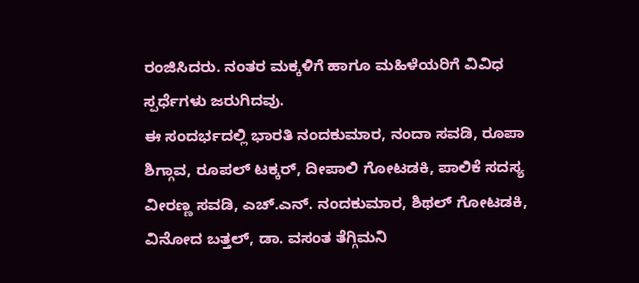ರಂಜಿಸಿದರು. ನಂತರ ಮಕ್ಕಳಿಗೆ ಹಾಗೂ ಮಹಿಳೆಯರಿಗೆ ವಿವಿಧ ಸ್ಪರ್ಧೆಗಳು ಜರುಗಿದವು.
ಈ ಸಂದರ್ಭದಲ್ಲಿ ಭಾರತಿ ನಂದಕುಮಾರ, ನಂದಾ ಸವಡಿ, ರೂಪಾ ಶಿಗ್ಗಾವ, ರೂಪಲ್ ಟಕ್ಕರ್, ದೀಪಾಲಿ ಗೋಟಡಕಿ, ಪಾಲಿಕೆ ಸದಸ್ಯ ವೀರಣ್ಣ ಸವಡಿ, ಎಚ್.ಎನ್. ನಂದಕುಮಾರ, ಶಿಥಲ್ ಗೋಟಡಕಿ, ವಿನೋದ ಬತ್ತಲ್, ಡಾ. ವಸಂತ ತೆಗ್ಗಿಮನಿ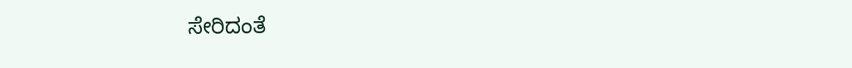ಸೇರಿದಂತೆ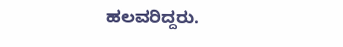ಹಲವರಿದ್ದರು.